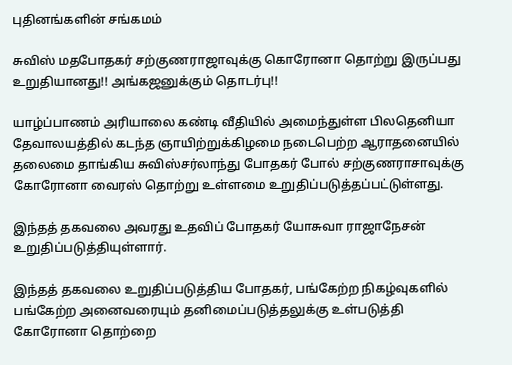புதினங்களின் சங்கமம்

சுவிஸ் மதபோதகர் சற்குணராஜாவுக்கு கொரோனா தொற்று இருப்பது உறுதியானது!! அங்கஜனுக்கும் தொடர்பு!!

யாழ்ப்பாணம் அரியாலை கண்டி வீதியில் அமைந்துள்ள பிலதெனியா தேவாலயத்தில் கடந்த ஞாயிற்றுக்கிழமை நடைபெற்ற ஆராதனையில் தலைமை தாங்கிய சுவிஸ்சர்லாந்து போதகர் போல் சற்குணராசாவுக்கு கோரோனா வைரஸ் தொற்று உள்ளமை உறுதிப்படுத்தப்பட்டுள்ளது.

இந்தத் தகவலை அவரது உதவிப் போதகர் யோசுவா ராஜாநேசன் உறுதிப்படுத்தியுள்ளார்.

இந்தத் தகவலை உறுதிப்படுத்திய போதகர், பங்கேற்ற நிகழ்வுகளில் பங்கேற்ற அனைவரையும் தனிமைப்படுத்தலுக்கு உள்படுத்தி கோரோனா தொற்றை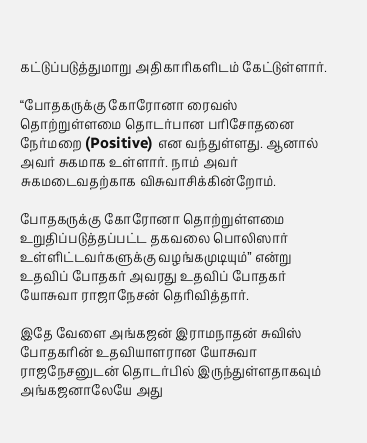கட்டுப்படுத்துமாறு அதிகாரிகளிடம் கேட்டுள்ளார்.

“போதகருக்கு கோரோனா ரைவஸ் தொற்றுள்ளமை தொடர்பான பரிசோதனை நேர்மறை (Positive) என வந்துள்ளது. ஆனால் அவர் சுகமாக உள்ளார். நாம் அவர் சுகமடைவதற்காக விசுவாசிக்கின்றோம்.

போதகருக்கு கோரோனா தொற்றுள்ளமை உறுதிப்படுத்தப்பட்ட தகவலை பொலிஸார் உள்ளிட்டவர்களுக்கு வழங்கமுடியும்” என்று உதவிப் போதகர் அவரது உதவிப் போதகர் யோசுவா ராஜாநேசன் தெரிவித்தார்.

இதே வேளை அங்கஜன் இராமநாதன் சுவிஸ் போதகரின் உதவியாளரான யோசுவா ராஜநேசனுடன் தொடர்பில் இருந்துள்ளதாகவும் அங்கஜனாலேயே அது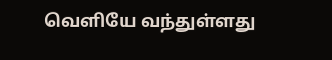வெளியே வந்துள்ளது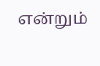என்றும்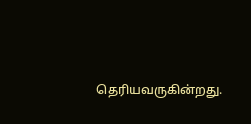தெரியவருகின்றது.